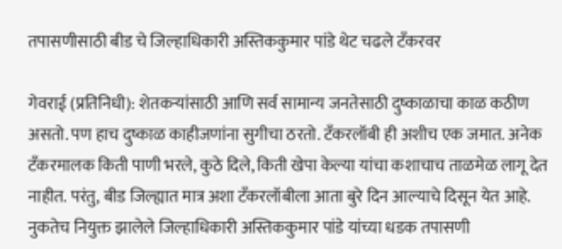तपासणीसाठी बीड चे जिल्हाधिकारी अस्तिककुमार पांडे थेट चढले टँकरवर

गेवराई (प्रतिनिधी): शेतकऱ्यांसाठी आणि सर्व सामान्य जनतेसाठी दुष्काळाचा काळ कठीण असतो. पण हाच दुष्काळ काहीजणांना सुगीचा ठरतो. टँकरलॉबी ही अशीच एक जमात. अनेक टँकरमालक किती पाणी भरले, कुठे दिले, किती खेपा केल्या यांचा कशाचाच ताळमेळ लागू देत नाहीत. परंतु, बीड जिल्ह्यात मात्र अशा टँकरलॉबीला आता बुरे दिन आल्याचे दिसून येत आहे. नुकतेच नियुक्त झालेले जिल्हाधिकारी अस्तिककुमार पांडे यांच्या धडक तपासणी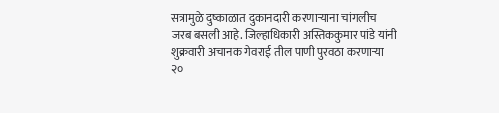सत्रामुळे दुष्काळात दुकानदारी करणाऱ्याना चांगलीच जरब बसली आहे. जिल्हाधिकारी अस्तिककुमार पांडे यांनी शुक्रवारी अचानक गेवराई तील पाणी पुरवठा करणाऱ्या २०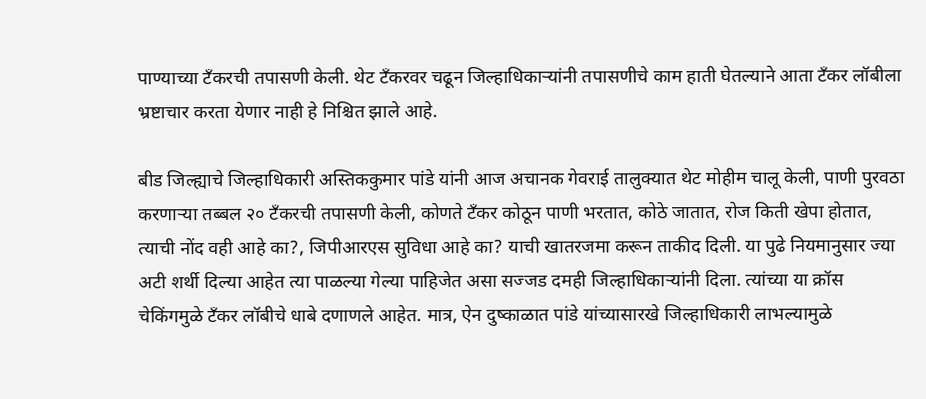पाण्याच्या टँकरची तपासणी केली. थेट टँकरवर चढून जिल्हाधिकाऱ्यांनी तपासणीचे काम हाती घेतल्याने आता टँकर लॉबीला भ्रष्टाचार करता येणार नाही हे निश्चित झाले आहे.

बीड जिल्ह्याचे जिल्हाधिकारी अस्तिककुमार पांडे यांनी आज अचानक गेवराई तालुक्यात थेट मोहीम चालू केली, पाणी पुरवठा करणाऱ्या तब्बल २० टँकरची तपासणी केली, कोणते टँकर कोठून पाणी भरतात, कोठे जातात, रोज किती खेपा होतात, त्याची नोंद वही आहे का?, जिपीआरएस सुविधा आहे का? याची खातरजमा करून ताकीद दिली. या पुढे नियमानुसार ज्या अटी शर्थी दिल्या आहेत त्या पाळल्या गेल्या पाहिजेत असा सज्जड दमही जिल्हाधिकाऱ्यांनी दिला. त्यांच्या या क्रॉस चेकिंगमुळे टँकर लॉबीचे धाबे दणाणले आहेत. मात्र, ऐन दुष्काळात पांडे यांच्यासारखे जिल्हाधिकारी लाभल्यामुळे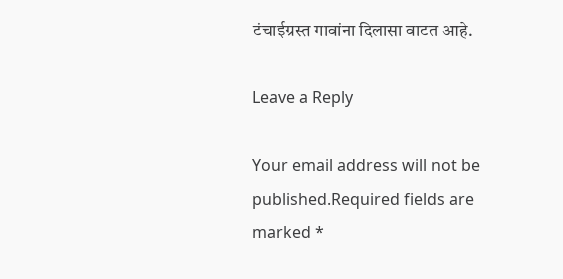टंचाईग्रस्त गावांना दिलासा वाटत आहे.

Leave a Reply

Your email address will not be published.Required fields are marked *